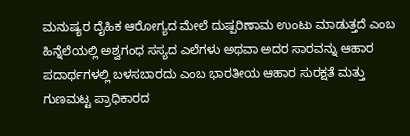ಮನುಷ್ಯರ ದೈಹಿಕ ಆರೋಗ್ಯದ ಮೇಲೆ ದುಷ್ಪರಿಣಾಮ ಉಂಟು ಮಾಡುತ್ತದೆ ಎಂಬ ಹಿನ್ನೆಲೆಯಲ್ಲಿ ಅಶ್ವಗಂಧ ಸಸ್ಯದ ಎಲೆಗಳು ಅಥವಾ ಅದರ ಸಾರವನ್ನು ಆಹಾರ ಪದಾರ್ಥಗಳಲ್ಲಿ ಬಳಸಬಾರದು ಎಂಬ ಭಾರತೀಯ ಆಹಾರ ಸುರಕ್ಷತೆ ಮತ್ತು ಗುಣಮಟ್ಟ ಪ್ರಾಧಿಕಾರದ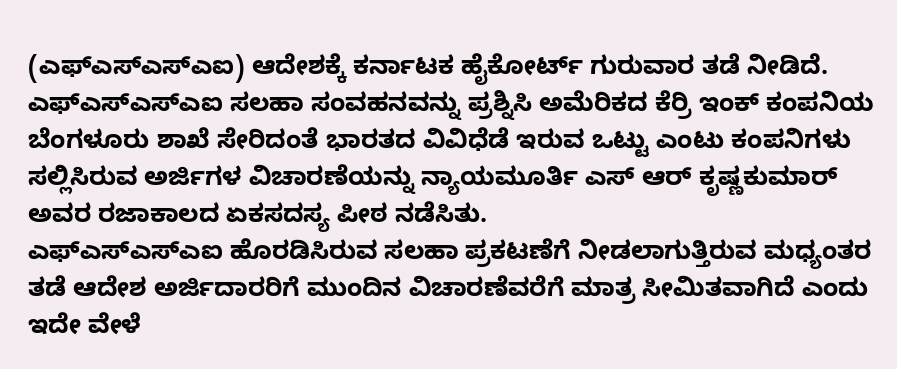(ಎಫ್ಎಸ್ಎಸ್ಎಐ) ಆದೇಶಕ್ಕೆ ಕರ್ನಾಟಕ ಹೈಕೋರ್ಟ್ ಗುರುವಾರ ತಡೆ ನೀಡಿದೆ.
ಎಫ್ಎಸ್ಎಸ್ಎಐ ಸಲಹಾ ಸಂವಹನವನ್ನು ಪ್ರಶ್ನಿಸಿ ಅಮೆರಿಕದ ಕೆರ್ರಿ ಇಂಕ್ ಕಂಪನಿಯ ಬೆಂಗಳೂರು ಶಾಖೆ ಸೇರಿದಂತೆ ಭಾರತದ ವಿವಿಧೆಡೆ ಇರುವ ಒಟ್ಟು ಎಂಟು ಕಂಪನಿಗಳು ಸಲ್ಲಿಸಿರುವ ಅರ್ಜಿಗಳ ವಿಚಾರಣೆಯನ್ನು ನ್ಯಾಯಮೂರ್ತಿ ಎಸ್ ಆರ್ ಕೃಷ್ಣಕುಮಾರ್ ಅವರ ರಜಾಕಾಲದ ಏಕಸದಸ್ಯ ಪೀಠ ನಡೆಸಿತು.
ಎಫ್ಎಸ್ಎಸ್ಎಐ ಹೊರಡಿಸಿರುವ ಸಲಹಾ ಪ್ರಕಟಣೆಗೆ ನೀಡಲಾಗುತ್ತಿರುವ ಮಧ್ಯಂತರ ತಡೆ ಆದೇಶ ಅರ್ಜಿದಾರರಿಗೆ ಮುಂದಿನ ವಿಚಾರಣೆವರೆಗೆ ಮಾತ್ರ ಸೀಮಿತವಾಗಿದೆ ಎಂದು ಇದೇ ವೇಳೆ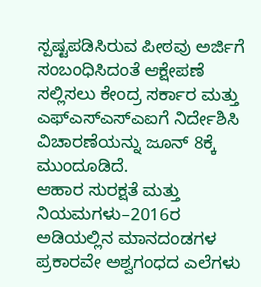ಸ್ಪಷ್ಟಪಡಿಸಿರುವ ಪೀಠವು ಅರ್ಜಿಗೆ ಸಂಬಂಧಿಸಿದಂತೆ ಆಕ್ಷೇಪಣೆ ಸಲ್ಲಿಸಲು ಕೇಂದ್ರ ಸರ್ಕಾರ ಮತ್ತು ಎಫ್ಎಸ್ಎಸ್ಎಐಗೆ ನಿರ್ದೇಶಿಸಿ ವಿಚಾರಣೆಯನ್ನು ಜೂನ್ 8ಕ್ಕೆ ಮುಂದೂಡಿದೆ.
ಆಹಾರ ಸುರಕ್ಷತೆ ಮತ್ತು ನಿಯಮಗಳು–2016ರ ಅಡಿಯಲ್ಲಿನ ಮಾನದಂಡಗಳ ಪ್ರಕಾರವೇ ಅಶ್ವಗಂಧದ ಎಲೆಗಳು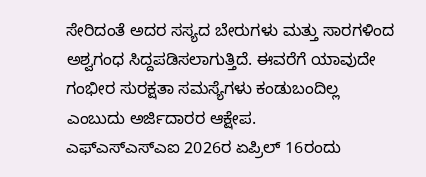ಸೇರಿದಂತೆ ಅದರ ಸಸ್ಯದ ಬೇರುಗಳು ಮತ್ತು ಸಾರಗಳಿಂದ ಅಶ್ವಗಂಧ ಸಿದ್ದಪಡಿಸಲಾಗುತ್ತಿದೆ. ಈವರೆಗೆ ಯಾವುದೇ ಗಂಭೀರ ಸುರಕ್ಷತಾ ಸಮಸ್ಯೆಗಳು ಕಂಡುಬಂದಿಲ್ಲ ಎಂಬುದು ಅರ್ಜಿದಾರರ ಆಕ್ಷೇಪ.
ಎಫ್ಎಸ್ಎಸ್ಎಐ 2026ರ ಏಪ್ರಿಲ್ 16ರಂದು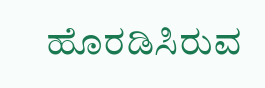ಹೊರಡಿಸಿರುವ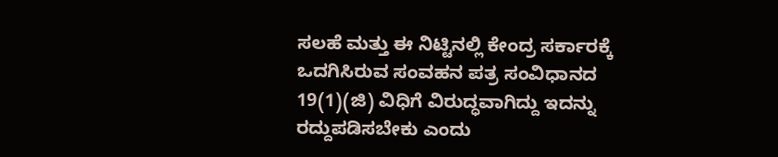ಸಲಹೆ ಮತ್ತು ಈ ನಿಟ್ಟಿನಲ್ಲಿ ಕೇಂದ್ರ ಸರ್ಕಾರಕ್ಕೆ ಒದಗಿಸಿರುವ ಸಂವಹನ ಪತ್ರ ಸಂವಿಧಾನದ 19(1)(ಜಿ) ವಿಧಿಗೆ ವಿರುದ್ಧವಾಗಿದ್ದು ಇದನ್ನು ರದ್ದುಪಡಿಸಬೇಕು ಎಂದು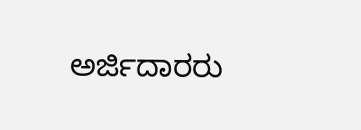ಅರ್ಜಿದಾರರು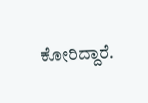ಕೋರಿದ್ದಾರೆ.